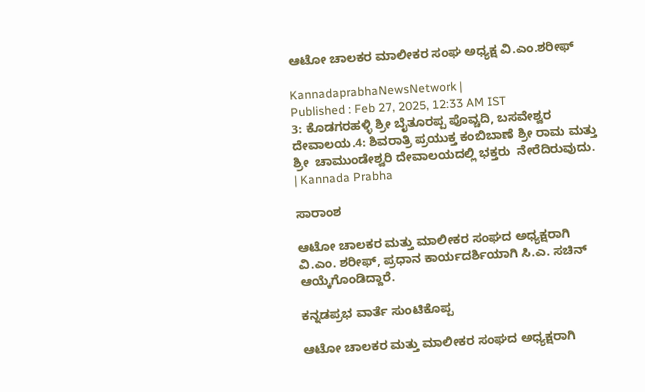ಆಟೋ ಚಾಲಕರ ಮಾಲೀಕರ ಸಂಘ ಅಧ್ಯಕ್ಷ ವಿ.ಎಂ.ಶರೀಫ್

KannadaprabhaNewsNetwork |
Published : Feb 27, 2025, 12:33 AM IST
3: ಕೊಡಗರಹಳ್ಳಿ ಶ್ರೀ ಬೈತೂರಪ್ಪ ಪೊವ್ಚದಿ, ಬಸವೇಶ್ವರ ದೇವಾಲಯ.4: ಶಿವರಾತ್ರಿ ಪ್ರಯುಕ್ತ ಕಂಬಿಬಾಣೆ ಶ್ರೀ ರಾಮ ಮತ್ತು ಶ್ರೀ  ಚಾಮುಂಡೇಶ್ವರಿ ದೇವಾಲಯದಲ್ಲಿ ಭಕ್ತರು  ನೇರೆದಿರುವುದು. | Kannada Prabha

ಸಾರಾಂಶ

ಆಟೋ ಚಾಲಕರ ಮತ್ತು ಮಾಲೀಕರ ಸಂಘದ ಅಧ್ಯಕ್ಷರಾಗಿ ವಿ.ಎಂ. ಶರೀಫ್‌, ಪ್ರಧಾನ ಕಾರ್ಯದರ್ಶಿಯಾಗಿ ಸಿ.ಎ. ಸಚಿನ್‌ ಆಯ್ಕೆಗೊಂಡಿದ್ದಾರೆ.

ಕನ್ನಡಪ್ರಭ ವಾರ್ತೆ ಸುಂಟಿಕೊಪ್ಪ

ಆಟೋ ಚಾಲಕರ ಮತ್ತು ಮಾಲೀಕರ ಸಂಘದ ಅಧ್ಯಕ್ಷರಾಗಿ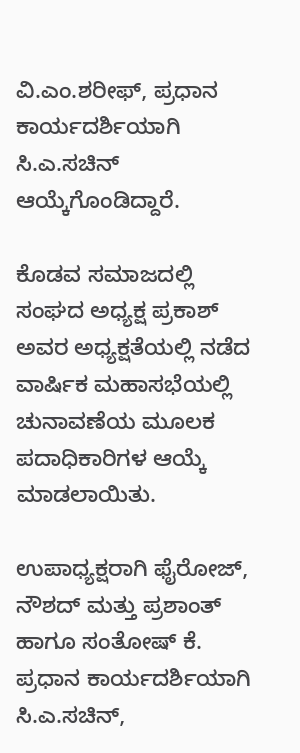ವಿ.ಎಂ.ಶರೀಫ್, ಪ್ರಧಾನ ಕಾರ್ಯದರ್ಶಿಯಾಗಿ ಸಿ.ಎ.ಸಚಿನ್ ಆಯ್ಕೆಗೊಂಡಿದ್ದಾರೆ.

ಕೊಡವ ಸಮಾಜದಲ್ಲಿ ಸಂಘದ ಅಧ್ಯಕ್ಷ ಪ್ರಕಾಶ್ ಅವರ ಅಧ್ಯಕ್ಷತೆಯಲ್ಲಿ ನಡೆದ ವಾರ್ಷಿಕ ಮಹಾಸಭೆಯಲ್ಲಿ ಚುನಾವಣೆಯ ಮೂಲಕ ಪದಾಧಿಕಾರಿಗಳ ಆಯ್ಕೆ ಮಾಡಲಾಯಿತು.

ಉಪಾಧ್ಯಕ್ಷರಾಗಿ ಫೈರೋಜ್, ನೌಶದ್ ಮತ್ತು ಪ್ರಶಾಂತ್ ಹಾಗೂ ಸಂತೋಷ್ ಕೆ. ಪ್ರಧಾನ ಕಾರ್ಯದರ್ಶಿಯಾಗಿ ಸಿ.ಎ.ಸಚಿನ್,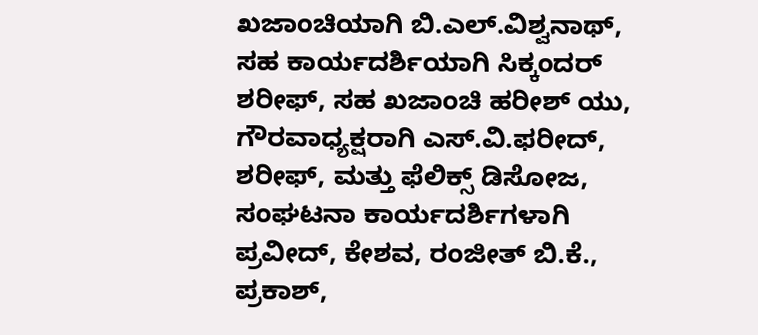ಖಜಾಂಚಿಯಾಗಿ ಬಿ.ಎಲ್.ವಿಶ್ವನಾಥ್, ಸಹ ಕಾರ್ಯದರ್ಶಿಯಾಗಿ ಸಿಕ್ಕಂದರ್ ಶರೀಫ್, ಸಹ ಖಜಾಂಚಿ ಹರೀಶ್ ಯು, ಗೌರವಾಧ್ಯಕ್ಷರಾಗಿ ಎಸ್.ವಿ.ಫರೀದ್, ಶರೀಫ್, ಮತ್ತು ಫೆಲಿಕ್ಸ್ ಡಿಸೋಜ, ಸಂಘಟನಾ ಕಾರ್ಯದರ್ಶಿಗಳಾಗಿ ಪ್ರವೀದ್, ಕೇಶವ, ರಂಜೀತ್ ಬಿ.ಕೆ., ಪ್ರಕಾಶ್,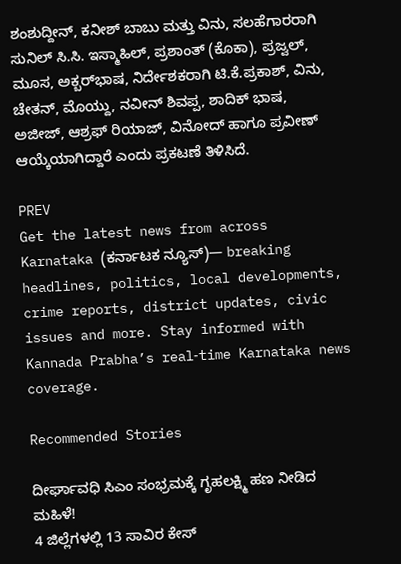ಶಂಶುದ್ದೀನ್, ಕನೀಶ್ ಬಾಬು ಮತ್ತು ವಿನು, ಸಲಹೆಗಾರರಾಗಿ ಸುನಿಲ್ ಸಿ.ಸಿ. ಇಸ್ಮಾಹಿಲ್, ಪ್ರಶಾಂತ್ (ಕೊಕಾ), ಪ್ರಜ್ವಲ್, ಮೂಸ, ಅಕ್ಬರ್‌ಭಾಷ, ನಿರ್ದೇಶಕರಾಗಿ ಟಿ.ಕೆ.ಪ್ರಕಾಶ್, ವಿನು, ಚೇತನ್, ಮೊಯ್ದು, ನವೀನ್ ಶಿವಪ್ಪ, ಶಾದಿಕ್ ಭಾಷ, ಅಜೀಜ್, ಆಶ್ರಫ್ ರಿಯಾಜ್, ವಿನೋದ್ ಹಾಗೂ ಪ್ರವೀಣ್ ಆಯ್ಕೆಯಾಗಿದ್ದಾರೆ ಎಂದು ಪ್ರಕಟಣೆ ತಿಳಿಸಿದೆ.

PREV
Get the latest news from across Karnataka (ಕರ್ನಾಟಕ ನ್ಯೂಸ್)— breaking headlines, politics, local developments, crime reports, district updates, civic issues and more. Stay informed with Kannada Prabha’s real‑time Karnataka news coverage.

Recommended Stories

ದೀರ್ಘಾವಧಿ ಸಿಎಂ ಸಂಭ್ರಮಕ್ಕೆ ಗೃಹಲಕ್ಷ್ಮಿ ಹಣ ನೀಡಿದ ಮಹಿಳೆ!
4 ಜಿಲ್ಲೆಗಳಲ್ಲಿ 13 ಸಾವಿರ ಕೇಸ್‌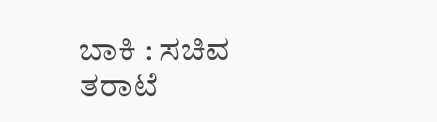ಬಾಕಿ : ಸಚಿವ ತರಾಟೆ